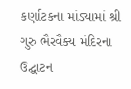કર્ણાટકના માંડ્યામાં શ્રી ગુરુ ભૈરવૈક્ય મંદિરના ઉદ્ઘાટન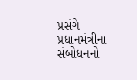પ્રસંગે પ્રધાનમંત્રીના સંબોધનનો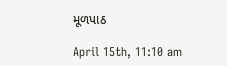મૂળપાઠ

April 15th, 11:10 am